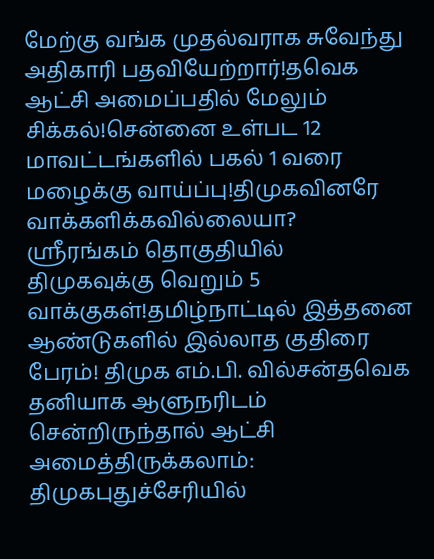மேற்கு வங்க முதல்வராக சுவேந்து அதிகாரி பதவியேற்றார்!தவெக ஆட்சி அமைப்பதில் மேலும் சிக்கல்!சென்னை உள்பட 12 மாவட்டங்களில் பகல் 1 வரை மழைக்கு வாய்ப்பு!திமுகவினரே வாக்களிக்கவில்லையா? ஸ்ரீரங்கம் தொகுதியில் திமுகவுக்கு வெறும் 5 வாக்குகள்!தமிழ்நாட்டில் இத்தனை ஆண்டுகளில் இல்லாத குதிரை பேரம்! திமுக எம்.பி. வில்சன்தவெக தனியாக ஆளுநரிடம் சென்றிருந்தால் ஆட்சி அமைத்திருக்கலாம்: திமுகபுதுச்சேரியில்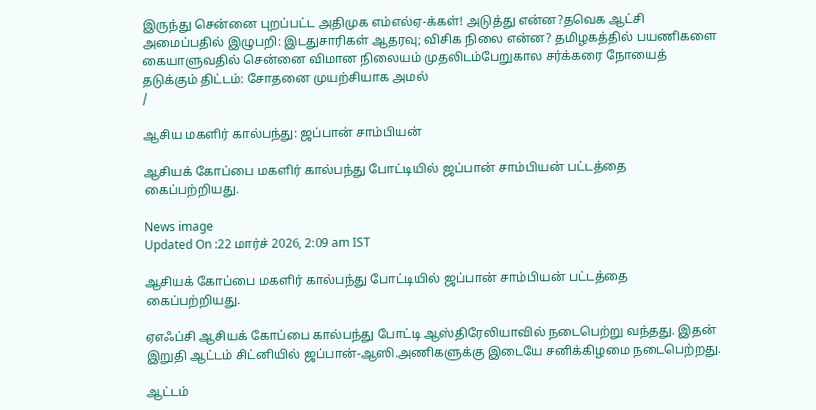இருந்து சென்னை புறப்பட்ட அதிமுக எம்எல்ஏ-க்கள்! அடுத்து என்ன?தவெக ஆட்சி அமைப்பதில் இழுபறி: இடதுசாரிகள் ஆதரவு; விசிக நிலை என்ன? தமிழகத்தில் பயணிகளை கையாளுவதில் சென்னை விமான நிலையம் முதலிடம்பேறுகால சர்க்கரை நோயைத் தடுக்கும் திட்டம்: சோதனை முயற்சியாக அமல்
/

ஆசிய மகளிர் கால்பந்து: ஜப்பான் சாம்பியன்

ஆசியக் கோப்பை மகளிர் கால்பந்து போட்டியில் ஜப்பான் சாம்பியன் பட்டத்தை கைப்பற்றியது.

News image
Updated On :22 மார்ச் 2026, 2:09 am IST

ஆசியக் கோப்பை மகளிர் கால்பந்து போட்டியில் ஜப்பான் சாம்பியன் பட்டத்தை கைப்பற்றியது.

ஏஎஃப்சி ஆசியக் கோப்பை கால்பந்து போட்டி ஆஸ்திரேலியாவில் நடைபெற்று வந்தது. இதன் இறுதி ஆட்டம் சிட்னியில் ஜப்பான்-ஆஸி.அணிகளுக்கு இடையே சனிக்கிழமை நடைபெற்றது.

ஆட்டம்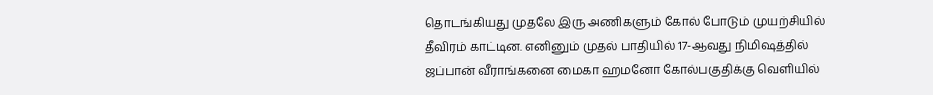தொடங்கியது முதலே இரு அணிகளும் கோல் போடும் முயற்சியில் தீவிரம் காட்டின. எனினும் முதல் பாதியில் 17-ஆவது நிமிஷத்தில் ஜப்பான் வீராங்கனை மைகா ஹமனோ கோல்பகுதிக்கு வெளியில்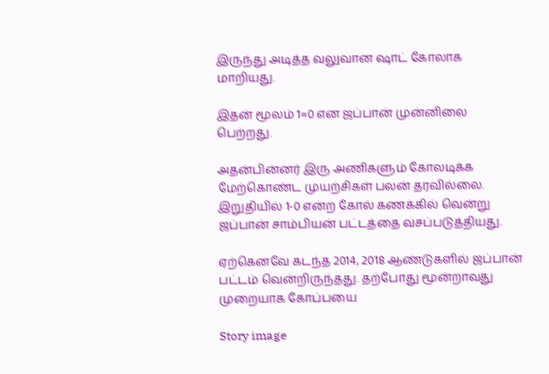இருந்து அடித்த வலுவான ஷாட் கோலாக மாறியது.

இதன் மூலம் 1=0 என ஜப்பான் முன்னிலை பெற்றது.

அதன்பின்னர் இரு அணிகளும் கோலடிக்க மேற்கொண்ட முயற்சிகள் பலன் தரவில்லை. இறுதியில் 1-0 என்ற கோல் கணக்கில் வென்று ஜப்பான் சாம்பியன் பட்டத்தை வசப்படுத்தியது.

ஏற்கெனவே கடந்த 2014, 2018 ஆண்டுகளில் ஜப்பான் பட்டம் வென்றிருந்தது. தற்போது மூன்றாவது முறையாக கோப்பயை

Story image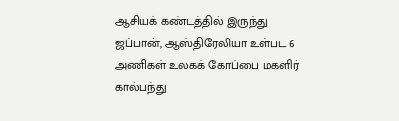ஆசியக் கண்டத்தில் இருந்து ஜப்பான், ஆஸ்திரேலியா உள்பட 6 அணிகள் உலகக் கோப்பை மகளிர் கால்பந்து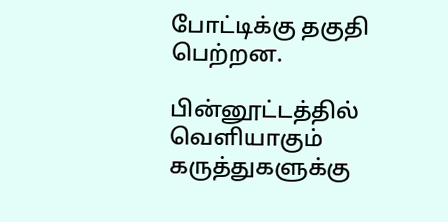போட்டிக்கு தகுதி பெற்றன.

பின்னூட்டத்தில் வெளியாகும் கருத்துகளுக்கு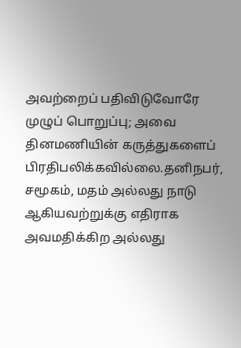அவற்றைப் பதிவிடுவோரே முழுப் பொறுப்பு; அவை தினமணியின் கருத்துகளைப் பிரதிபலிக்கவில்லை.தனிநபர், சமூகம், மதம் அல்லது நாடு ஆகியவற்றுக்கு எதிராக அவமதிக்கிற அல்லது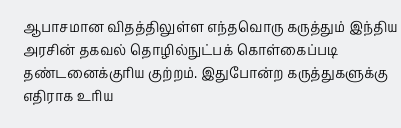ஆபாசமான விதத்திலுள்ள எந்தவொரு கருத்தும் இந்திய அரசின் தகவல் தொழில்நுட்பக் கொள்கைப்படி தண்டனைக்குரிய குற்றம். இதுபோன்ற கருத்துகளுக்கு எதிராக உரிய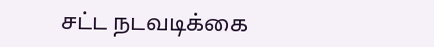சட்ட நடவடிக்கை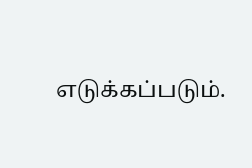எடுக்கப்படும்.